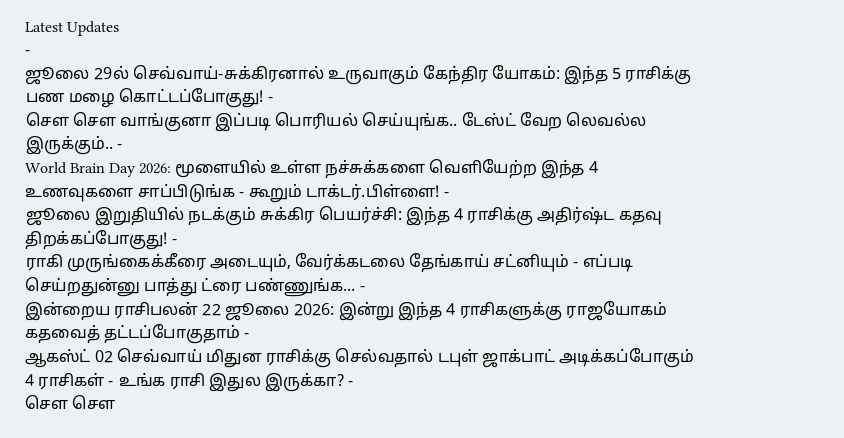Latest Updates
-
ஜூலை 29ல் செவ்வாய்-சுக்கிரனால் உருவாகும் கேந்திர யோகம்: இந்த 5 ராசிக்கு பண மழை கொட்டப்போகுது! -
சௌ சௌ வாங்குனா இப்படி பொரியல் செய்யுங்க.. டேஸ்ட் வேற லெவல்ல இருக்கும்.. -
World Brain Day 2026: மூளையில் உள்ள நச்சுக்களை வெளியேற்ற இந்த 4 உணவுகளை சாப்பிடுங்க - கூறும் டாக்டர்.பிள்ளை! -
ஜூலை இறுதியில் நடக்கும் சுக்கிர பெயர்ச்சி: இந்த 4 ராசிக்கு அதிர்ஷ்ட கதவு திறக்கப்போகுது! -
ராகி முருங்கைக்கீரை அடையும், வேர்க்கடலை தேங்காய் சட்னியும் - எப்படி செய்றதுன்னு பாத்து ட்ரை பண்ணுங்க... -
இன்றைய ராசிபலன் 22 ஜூலை 2026: இன்று இந்த 4 ராசிகளுக்கு ராஜயோகம் கதவைத் தட்டப்போகுதாம் -
ஆகஸ்ட் 02 செவ்வாய் மிதுன ராசிக்கு செல்வதால் டபுள் ஜாக்பாட் அடிக்கப்போகும் 4 ராசிகள் - உங்க ராசி இதுல இருக்கா? -
சௌ சௌ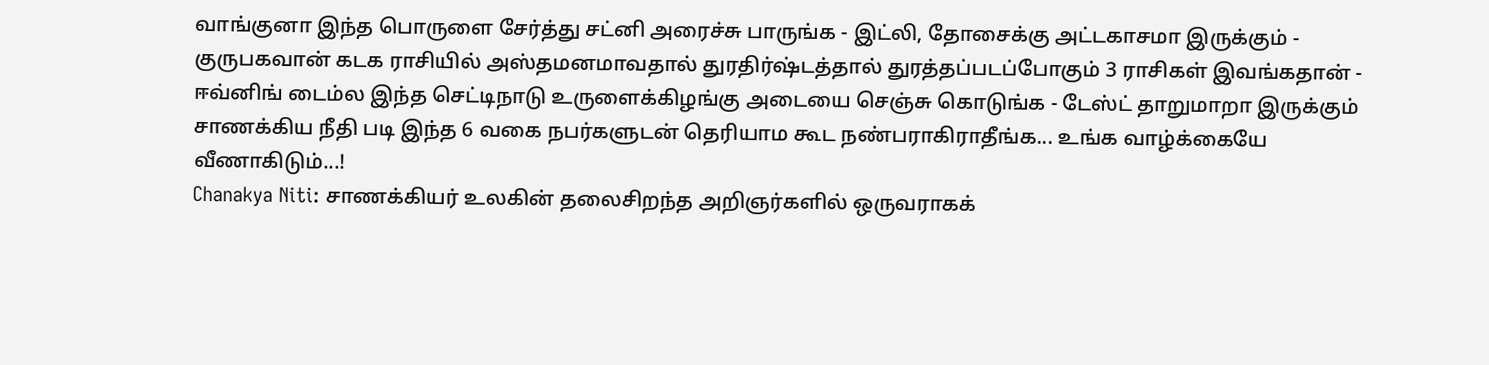வாங்குனா இந்த பொருளை சேர்த்து சட்னி அரைச்சு பாருங்க - இட்லி, தோசைக்கு அட்டகாசமா இருக்கும் -
குருபகவான் கடக ராசியில் அஸ்தமனமாவதால் துரதிர்ஷ்டத்தால் துரத்தப்படப்போகும் 3 ராசிகள் இவங்கதான் -
ஈவ்னிங் டைம்ல இந்த செட்டிநாடு உருளைக்கிழங்கு அடையை செஞ்சு கொடுங்க - டேஸ்ட் தாறுமாறா இருக்கும்
சாணக்கிய நீதி படி இந்த 6 வகை நபர்களுடன் தெரியாம கூட நண்பராகிராதீங்க... உங்க வாழ்க்கையே வீணாகிடும்...!
Chanakya Niti: சாணக்கியர் உலகின் தலைசிறந்த அறிஞர்களில் ஒருவராகக்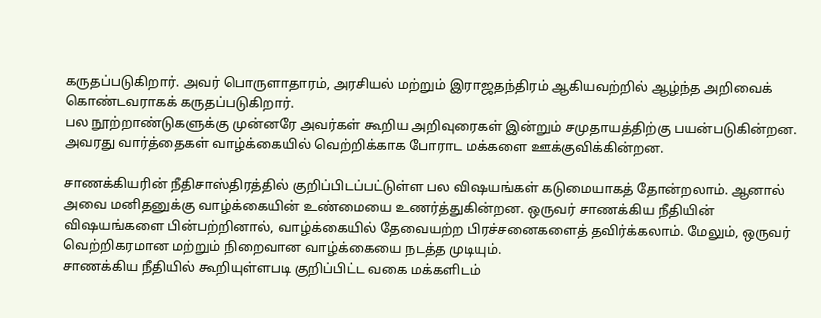கருதப்படுகிறார். அவர் பொருளாதாரம், அரசியல் மற்றும் இராஜதந்திரம் ஆகியவற்றில் ஆழ்ந்த அறிவைக் கொண்டவராகக் கருதப்படுகிறார்.
பல நூற்றாண்டுகளுக்கு முன்னரே அவர்கள் கூறிய அறிவுரைகள் இன்றும் சமுதாயத்திற்கு பயன்படுகின்றன. அவரது வார்த்தைகள் வாழ்க்கையில் வெற்றிக்காக போராட மக்களை ஊக்குவிக்கின்றன.

சாணக்கியரின் நீதிசாஸ்திரத்தில் குறிப்பிடப்பட்டுள்ள பல விஷயங்கள் கடுமையாகத் தோன்றலாம். ஆனால் அவை மனிதனுக்கு வாழ்க்கையின் உண்மையை உணர்த்துகின்றன. ஒருவர் சாணக்கிய நீதியின் விஷயங்களை பின்பற்றினால், வாழ்க்கையில் தேவையற்ற பிரச்சனைகளைத் தவிர்க்கலாம். மேலும், ஒருவர் வெற்றிகரமான மற்றும் நிறைவான வாழ்க்கையை நடத்த முடியும்.
சாணக்கிய நீதியில் கூறியுள்ளபடி குறிப்பிட்ட வகை மக்களிடம்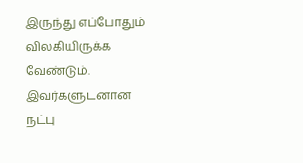இருந்து எப்போதும் விலகியிருக்க வேண்டும். இவர்களுடனான நட்பு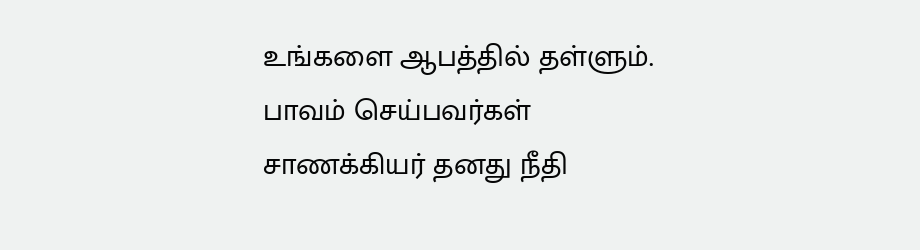உங்களை ஆபத்தில் தள்ளும்.
பாவம் செய்பவர்கள்
சாணக்கியர் தனது நீதி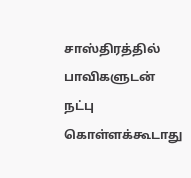சாஸ்திரத்தில் பாவிகளுடன் நட்பு கொள்ளக்கூடாது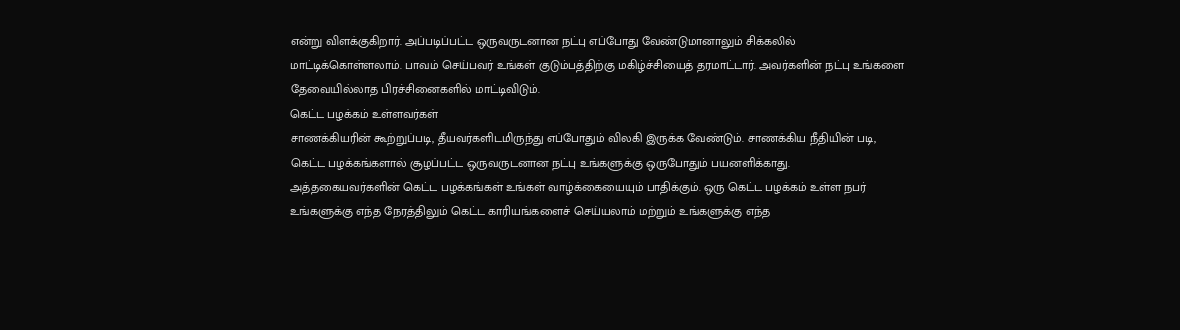என்று விளக்குகிறார். அப்படிப்பட்ட ஒருவருடனான நட்பு எப்போது வேண்டுமானாலும் சிக்கலில் மாட்டிக்கொள்ளலாம். பாவம் செய்பவர் உங்கள் குடும்பத்திற்கு மகிழ்ச்சியைத் தரமாட்டார். அவர்களின் நட்பு உங்களை தேவையில்லாத பிரச்சினைகளில் மாட்டிவிடும்.
கெட்ட பழக்கம் உள்ளவர்கள்
சாணக்கியரின் கூற்றுப்படி, தீயவர்களிடமிருந்து எப்போதும் விலகி இருக்க வேண்டும். சாணக்கிய நீதியின் படி, கெட்ட பழக்கங்களால் சூழப்பட்ட ஒருவருடனான நட்பு உங்களுக்கு ஒருபோதும் பயனளிக்காது.
அத்தகையவர்களின் கெட்ட பழக்கங்கள் உங்கள் வாழ்க்கையையும் பாதிக்கும். ஒரு கெட்ட பழக்கம் உள்ள நபர் உங்களுக்கு எந்த நேரத்திலும் கெட்ட காரியங்களைச் செய்யலாம் மற்றும் உங்களுக்கு எந்த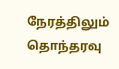நேரத்திலும் தொந்தரவு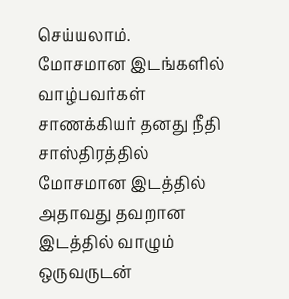செய்யலாம்.
மோசமான இடங்களில் வாழ்பவர்கள்
சாணக்கியர் தனது நீதி சாஸ்திரத்தில் மோசமான இடத்தில் அதாவது தவறான இடத்தில் வாழும் ஒருவருடன்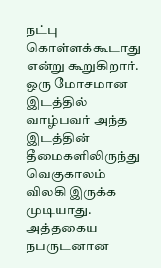நட்பு கொள்ளக்கூடாது என்று கூறுகிறார். ஒரு மோசமான இடத்தில் வாழ்பவர் அந்த இடத்தின் தீமைகளிலிருந்து வெகுகாலம் விலகி இருக்க முடியாது.
அத்தகைய நபருடனான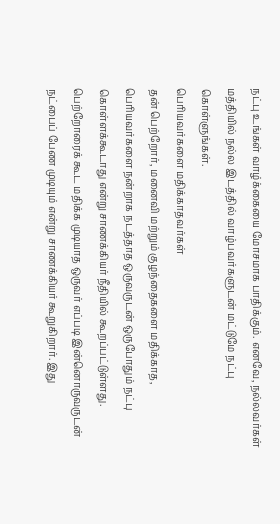நட்பு உங்கள் வாழ்க்கையை மோசமாக பாதிக்கும். எனவே, நல்லவர்கள் மத்தியில் நல்ல இடத்தில் வாழ்பவர்களுடன் மட்டுமே நட்பு கொள்ளுங்கள்.
பெரியவர்களை மதிக்காதவர்கள்
தன் பெற்றோர், மனைவி மற்றும் குழந்தைகளை மதிக்காத, பெரியவர்களை நன்றாக நடத்தாத ஒருவருடன் ஒருபோதும் நட்பு கொள்ளக்கூடாது என்று சாணக்கியர் நீதியில் கூறப்பட்டுள்ளது. பெற்றோரைக் கூட மதிக்க முடியாத ஒருவர் எப்படி இன்னொருவருடன் நட்பைப் பேண முடியும் என்று சாணக்கியர் கூறுகிறார். இது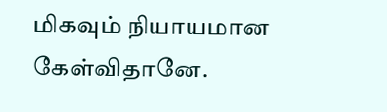மிகவும் நியாயமான கேள்விதானே.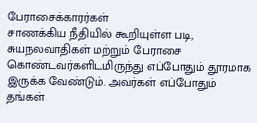பேராசைக்காரர்கள்
சாணக்கிய நீதியில் கூறியுள்ள படி, சுயநலவாதிகள் மற்றும் பேராசை கொண்டவர்களிடமிருந்து எப்போதும் தூரமாக இருக்க வேண்டும். அவர்கள் எப்போதும் தங்கள்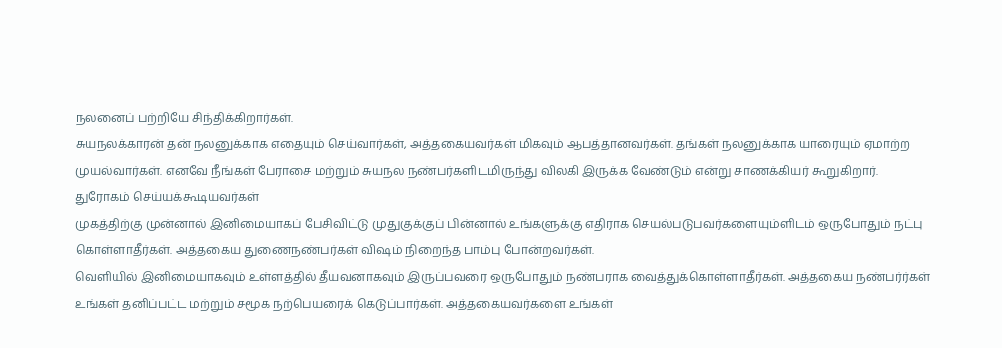நலனைப் பற்றியே சிந்திக்கிறார்கள்.
சுயநலக்காரன் தன் நலனுக்காக எதையும் செய்வார்கள், அத்தகையவர்கள் மிகவும் ஆபத்தானவர்கள். தங்கள் நலனுக்காக யாரையும் ஏமாற்ற முயல்வார்கள். எனவே நீங்கள் பேராசை மற்றும் சுயநல நண்பர்களிடமிருந்து விலகி இருக்க வேண்டும் என்று சாணக்கியர் கூறுகிறார்.
துரோகம் செய்யக்கூடியவர்கள்
முகத்திற்கு முன்னால் இனிமையாகப் பேசிவிட்டு முதுகுக்குப் பின்னால் உங்களுக்கு எதிராக செயல்படுபவர்களையும்ளிடம் ஒருபோதும் நட்பு கொள்ளாதீர்கள். அத்தகைய துணைநண்பர்கள் விஷம் நிறைந்த பாம்பு போன்றவர்கள்.
வெளியில் இனிமையாகவும் உள்ளத்தில் தீயவனாகவும் இருப்பவரை ஒருபோதும் நண்பராக வைத்துக்கொள்ளாதீர்கள். அத்தகைய நண்பர்ர்கள் உங்கள் தனிப்பட்ட மற்றும் சமூக நற்பெயரைக் கெடுப்பார்கள். அத்தகையவர்களை உங்கள்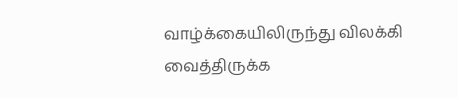வாழ்க்கையிலிருந்து விலக்கி வைத்திருக்க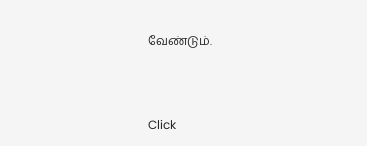வேண்டும்.



Click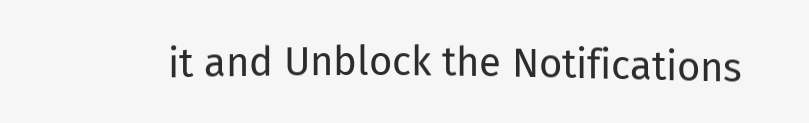it and Unblock the Notifications